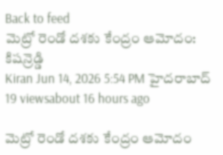Back to feed
మెట్రో రెండో దశకు కేంద్రం ఆమోదం: కిషన్రెడ్డి
Kiran Jun 14, 2026 5:54 PM హైదరాబాద్ 19 viewsabout 16 hours ago

మెట్రో రెండో దశకు కేంద్రం ఆమోదం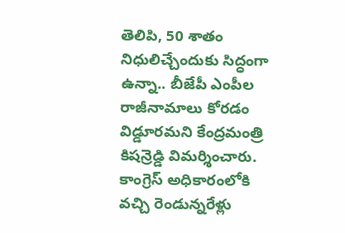తెలిపి, 50 శాతం నిధులిచ్చేందుకు సిద్ధంగా ఉన్నా.. బీజేపీ ఎంపీల రాజీనామాలు కోరడం విడ్డూరమని కేంద్రమంత్రి కిషన్రెడ్డి విమర్శించారు. కాంగ్రెస్ అధికారంలోకి వచ్చి రెండున్నరేళ్లు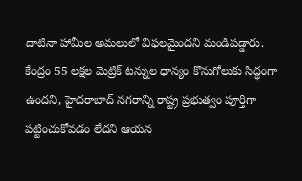దాటినా హామీల అమలులో విఫలమైందని మండిపడ్డారు.
కేంద్రం 55 లక్షల మెట్రిక్ టన్నుల ధాన్యం కొనుగోలుకు సిద్ధంగా ఉందని, హైదరాబాద్ నగరాన్ని రాష్ట్ర ప్రభుత్వం పూర్తిగా పట్టించుకోవడం లేదని ఆయన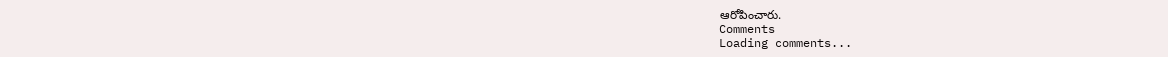ఆరోపించారు.
Comments
Loading comments...